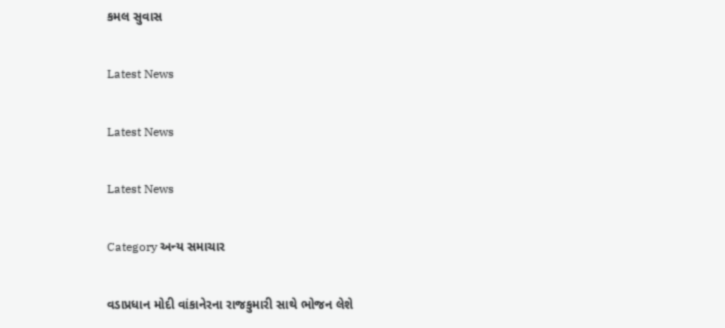કમલ સુવાસ

Latest News

Latest News

Latest News

Category અન્ય સમાચાર

વડાપ્રધાન મોદી વાંકાનેરના રાજકુમારી સાથે ભોજન લેશે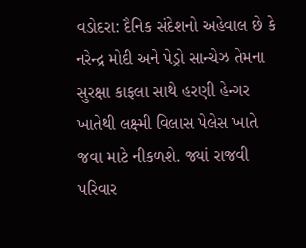વડોદરા: દૈનિક સંદેશનો અહેવાલ છે કે નરેન્દ્ર મોદી અને પેડ્રો સાન્ચેઝ તેમના સુરક્ષા કાફલા સાથે હરણી હેન્ગર ખાતેથી લક્ષ્મી વિલાસ પેલેસ ખાતે જવા માટે નીકળશે. જ્યાં રાજવી પરિવાર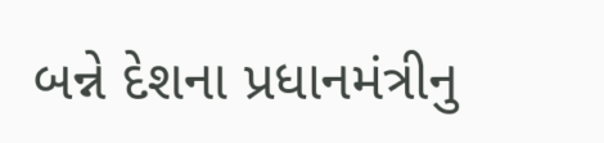બન્ને દેશના પ્રધાનમંત્રીનુ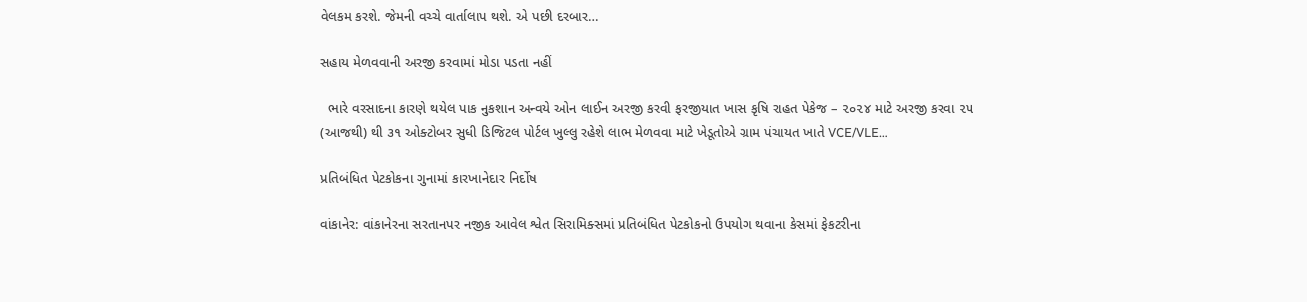વેલકમ કરશે. જેમની વચ્ચે વાર્તાલાપ થશે. એ પછી દરબાર…

સહાય મેળવવાની અરજી કરવામાં મોડા પડતા નહીં

  ભારે વરસાદના કારણે થયેલ પાક નુકશાન અન્વયે ઓન લાઈન અરજી કરવી ફરજીયાત ખાસ કૃષિ રાહત પેકેજ – ૨૦૨૪ માટે અરજી કરવા ૨૫ (આજથી) થી ૩૧ ઓક્ટોબર સુધી ડિજિટલ પોર્ટલ ખુલ્લુ રહેશે લાભ મેળવવા માટે ખેડૂતોએ ગ્રામ પંચાયત ખાતે VCE/VLE…

પ્રતિબંધિત પેટકોકના ગુનામાં કારખાનેદાર નિર્દોષ

વાંકાનેર: વાંકાનેરના સરતાનપર નજીક આવેલ શ્વેત સિરામિક્સમાં પ્રતિબંધિત પેટકોકનો ઉપયોગ થવાના કેસમાં ફેકટરીના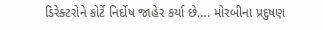ડિરેક્ટરોને કોર્ટે નિર્દોષ જાહેર કર્યા છે…. મોરબીના પ્રદુષણ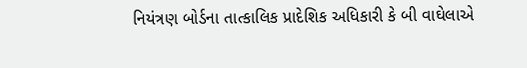નિયંત્રણ બોર્ડના તાત્કાલિક પ્રાદેશિક અધિકારી કે બી વાઘેલાએ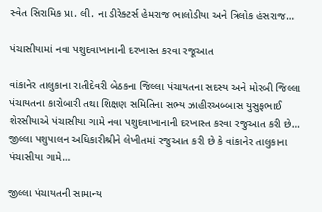સ્વેત સિરામિક પ્રા. લી. ના ડીરેક્ટર્સ હેમરાજ ભાલોડીયા અને ત્રિલોક હંસરાજ…

પંચાસીયામાં નવા પશુદવાખાનાની દરખાસ્ત કરવા રજૂઆત

વાંકાનેર તાલુકાના રાતીદેવરી બેઠકના જિલ્લા પંચાયતના સદસ્ય અને મોરબી જિલ્લા પંચાયતના કારોબારી તથા શિક્ષણ સમિતિના સભ્ય ઝાહીરઅબ્બાસ યુસુફભાઈ શેરસીયાએ પંચાસીયા ગામે નવા પશુદવાખાનાની દરખાસ્ત કરવા રજુઆત કરી છે… જીલ્લા પશુપાલન અધિકારીશ્રીને લેખીતમાં રજુઆત કરી છે કે વાંકાનેર તાલુકાના પંચાસીયા ગામે…

જીલ્લા પંચાયતની સામાન્ય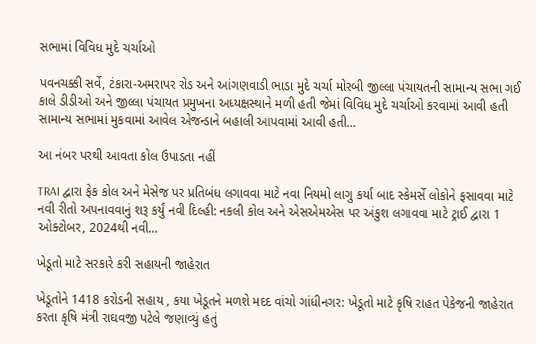સભામાં વિવિધ મુદે ચર્ચાઓ

પવનચક્કી સર્વે, ટંકારા-અમરાપર રોડ અને આંગણવાડી ભાડા મુદે ચર્ચા મોરબી જીલ્લા પંચાયતની સામાન્ય સભા ગઈ કાલે ડીડીઓ અને જીલ્લા પંચાયત પ્રમુખના અધ્યક્ષસ્થાને મળી હતી જેમાં વિવિધ મુદે ચર્ચાઓ કરવામાં આવી હતી સામાન્ય સભામાં મુકવામાં આવેલ એજન્ડાને બહાલી આપવામાં આવી હતી…

આ નંબર પરથી આવતા કોલ ઉપાડતા નહીં

TRAI દ્વારા ફેક કોલ અને મેસેજ પર પ્રતિબંધ લગાવવા માટે નવા નિયમો લાગુ કર્યા બાદ સ્કેમર્સે લોકોને ફસાવવા માટે નવી રીતો અપનાવવાનું શરૂ કર્યું નવી દિલ્હી: નકલી કોલ અને એસએમએસ પર અંકુશ લગાવવા માટે ટ્રાઈ દ્વારા 1 ઓક્ટોબર, 2024થી નવી…

ખેડૂતો માટે સરકારે કરી સહાયની જાહેરાત

ખેડૂતોને 1418 કરોડની સહાય , કયા ખેડૂતને મળશે મદદ વાંચો ગાંધીનગર: ખેડૂતો માટે કૃષિ રાહત પેકેજની જાહેરાત કરતા કૃષિ મંત્રી રાઘવજી પટેલે જણાવ્યું હતું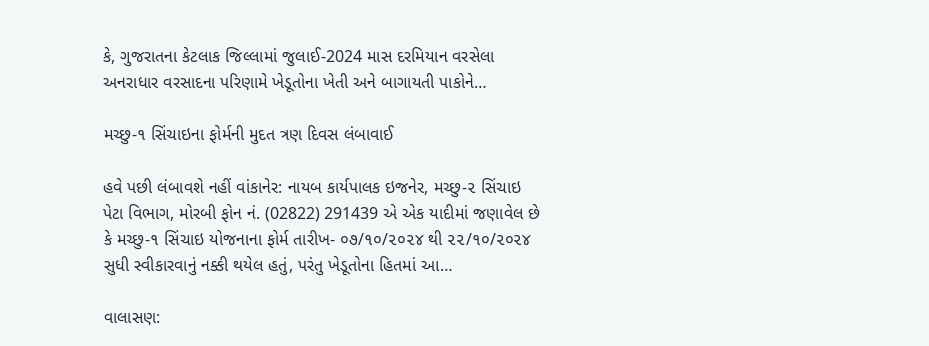કે, ગુજરાતના કેટલાક જિલ્લામાં જુલાઈ-2024 માસ દરમિયાન વરસેલા અનરાધાર વરસાદના પરિણામે ખેડૂતોના ખેતી અને બાગાયતી પાકોને…

મચ્છુ-૧ સિંચાઇના ફોર્મની મુદત ત્રણ દિવસ લંબાવાઈ

હવે પછી લંબાવશે નહીં વાંકાનેર: નાયબ કાર્યપાલક ઇજનેર, મચ્છુ-૨ સિંચાઇ પેટા વિભાગ, મોરબી ફોન નં. (02822) 291439 એ એક યાદીમાં જણાવેલ છે કે મચ્છુ-૧ સિંચાઇ યોજનાના ફોર્મ તારીખ- ૦૭/૧૦/૨૦૨૪ થી ૨૨/૧૦/૨૦૨૪ સુધી સ્વીકારવાનું નક્કી થયેલ હતું, પરંતુ ખેડૂતોના હિતમાં આ…

વાલાસણ: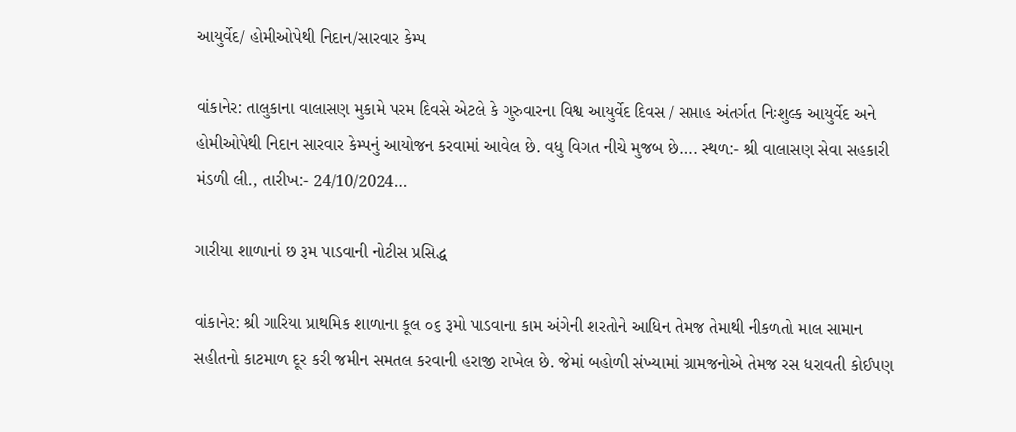આયુર્વેદ/ હોમીઓપેથી નિદાન/સારવાર કેમ્પ

વાંકાનેર: તાલુકાના વાલાસણ મુકામે પરમ દિવસે એટલે કે ગુરુવારના વિશ્વ આયુર્વેદ દિવસ / સપ્તાહ અંતર્ગત નિઃશુલ્ક આયુર્વેદ અને હોમીઓપેથી નિદાન સારવાર કેમ્પનું આયોજન કરવામાં આવેલ છે. વધુ વિગત નીચે મુજબ છે…. સ્થળ:- શ્રી વાલાસણ સેવા સહકારી મંડળી લી., તારીખ:- 24/10/2024…

ગારીયા શાળાનાં છ રૂમ પાડવાની નોટીસ પ્રસિદ્ધ

વાંકાનેર: શ્રી ગારિયા પ્રાથમિક શાળાના કૂલ ૦૬ રૂમો પાડવાના કામ અંગેની શરતોને આધિન તેમજ તેમાથી નીકળતો માલ સામાન સહીતનો કાટમાળ દૂર કરી જમીન સમતલ કરવાની હરાજી રાખેલ છે. જેમાં બહોળી સંખ્યામાં ગ્રામજનોએ તેમજ રસ ધરાવતી કોઈપણ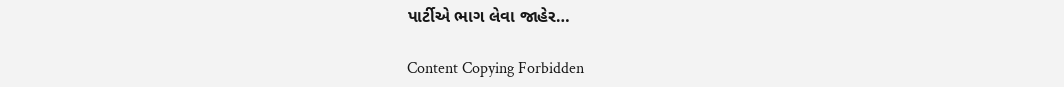પાર્ટીએ ભાગ લેવા જાહેર…

Content Copying Forbidden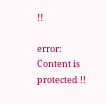!!

error: Content is protected !!